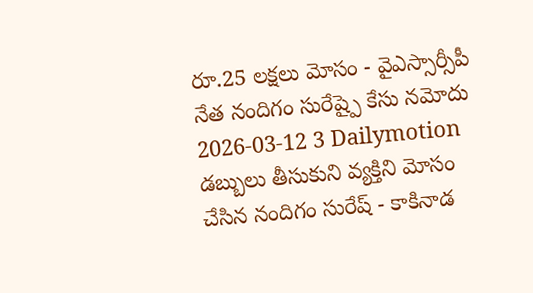రూ.25 లక్షలు మోసం - వైఎస్సార్సీపీ నేత నందిగం సురేష్పై కేసు నమోదు
2026-03-12 3 Dailymotion
డబ్బులు తీసుకుని వ్యక్తిని మోసం చేసిన నందిగం సురేష్ - కాకినాడ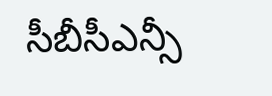సీబీసీఎన్సీ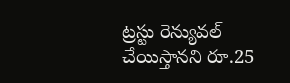ట్రస్టు రెన్యువల్ చేయిస్తానని రూ.25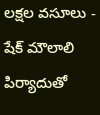లక్షల వసూలు - షేక్ మౌలాలి పిర్యాదుతో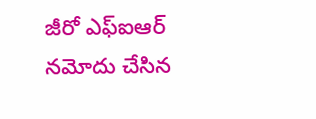జీరో ఎఫ్ఐఆర్ నమోదు చేసిన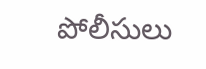పోలీసులు